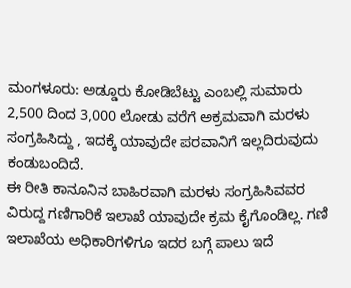ಮಂಗಳೂರು: ಅಡ್ಡೂರು ಕೋಡಿಬೆಟ್ಟು ಎಂಬಲ್ಲಿ ಸುಮಾರು 2,500 ದಿಂದ 3,000 ಲೋಡು ವರೆಗೆ ಅಕ್ರಮವಾಗಿ ಮರಳು ಸಂಗ್ರಹಿಸಿದ್ದು , ಇದಕ್ಕೆ ಯಾವುದೇ ಪರವಾನಿಗೆ ಇಲ್ಲದಿರುವುದು ಕಂಡುಬಂದಿದೆ.
ಈ ರೀತಿ ಕಾನೂನಿನ ಬಾಹಿರವಾಗಿ ಮರಳು ಸಂಗ್ರಹಿಸಿವವರ ವಿರುದ್ದ ಗಣಿಗಾರಿಕೆ ಇಲಾಖೆ ಯಾವುದೇ ಕ್ರಮ ಕೈಗೊಂಡಿಲ್ಲ. ಗಣಿ ಇಲಾಖೆಯ ಅಧಿಕಾರಿಗಳಿಗೂ ಇದರ ಬಗ್ಗೆ ಪಾಲು ಇದೆ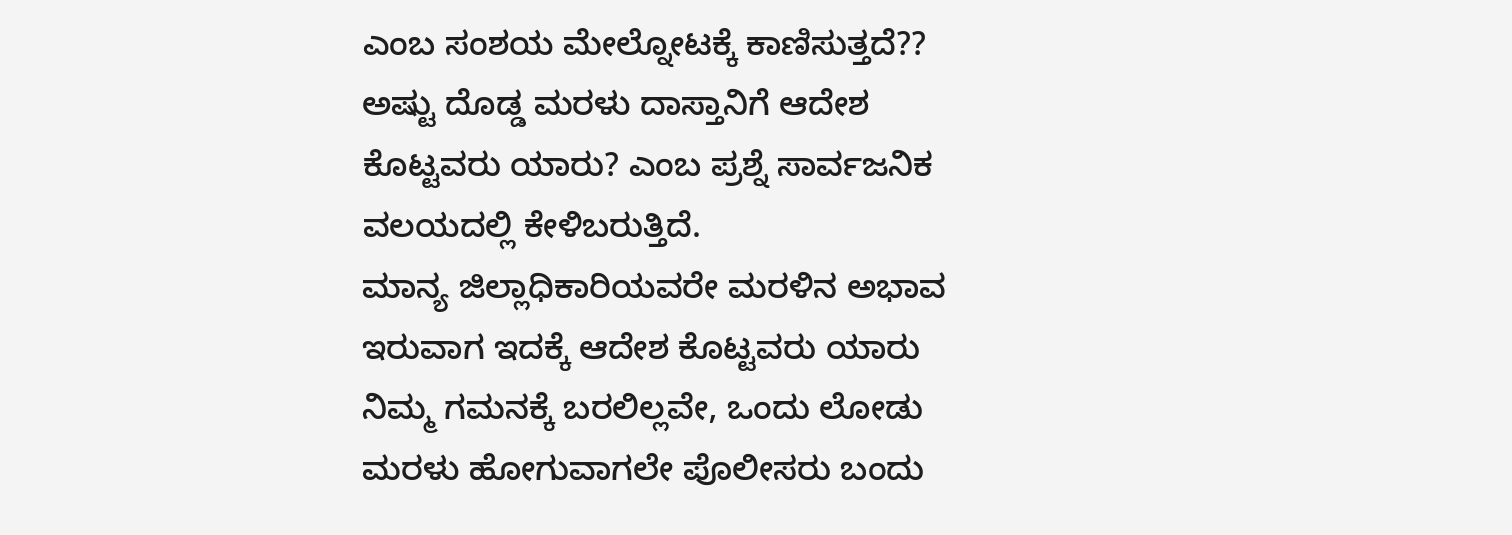ಎಂಬ ಸಂಶಯ ಮೇಲ್ನೋಟಕ್ಕೆ ಕಾಣಿಸುತ್ತದೆ?? ಅಷ್ಟು ದೊಡ್ಡ ಮರಳು ದಾಸ್ತಾನಿಗೆ ಆದೇಶ ಕೊಟ್ಟವರು ಯಾರು? ಎಂಬ ಪ್ರಶ್ನೆ ಸಾರ್ವಜನಿಕ ವಲಯದಲ್ಲಿ ಕೇಳಿಬರುತ್ತಿದೆ.
ಮಾನ್ಯ ಜಿಲ್ಲಾಧಿಕಾರಿಯವರೇ ಮರಳಿನ ಅಭಾವ ಇರುವಾಗ ಇದಕ್ಕೆ ಆದೇಶ ಕೊಟ್ಟವರು ಯಾರು ನಿಮ್ಮ ಗಮನಕ್ಕೆ ಬರಲಿಲ್ಲವೇ, ಒಂದು ಲೋಡು ಮರಳು ಹೋಗುವಾಗಲೇ ಪೊಲೀಸರು ಬಂದು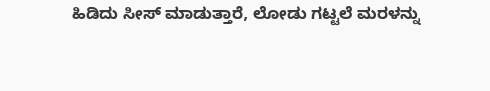ಹಿಡಿದು ಸೀಸ್ ಮಾಡುತ್ತಾರೆ, ಲೋಡು ಗಟ್ಟಲೆ ಮರಳನ್ನು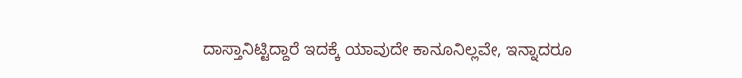ದಾಸ್ತಾನಿಟ್ಟಿದ್ದಾರೆ ಇದಕ್ಕೆ ಯಾವುದೇ ಕಾನೂನಿಲ್ಲವೇ, ಇನ್ನಾದರೂ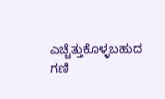ಎಚ್ಚೆತ್ತುಕೊಳ್ಳಬಹುದ ಗಣಿ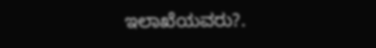ಇಲಾಖೆಯವರು?.